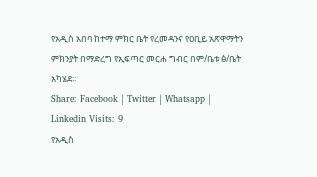የአዲስ አበባ ከተማ ምክር ቤት የረመዳንና የዐቢይ አጽዋማትን ምክንያት በማድረግ የኢፍጣር መርሐ ግብር በም/ቤቱ ፅ/ቤት አካሄደ።
Share: Facebook | Twitter | Whatsapp | Linkedin Visits: 9
የአዲስ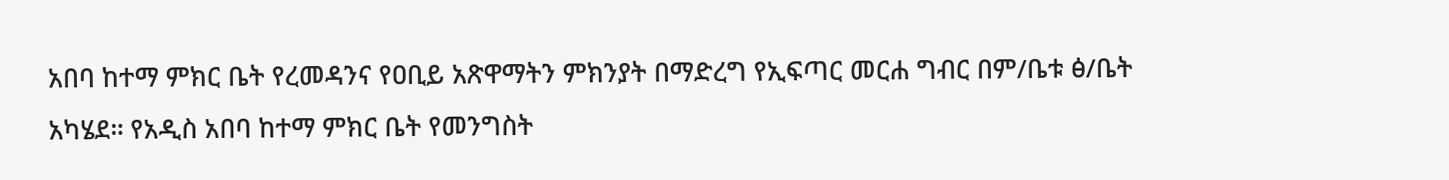አበባ ከተማ ምክር ቤት የረመዳንና የዐቢይ አጽዋማትን ምክንያት በማድረግ የኢፍጣር መርሐ ግብር በም/ቤቱ ፅ/ቤት አካሄደ። የአዲስ አበባ ከተማ ምክር ቤት የመንግስት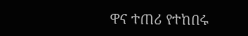ዋና ተጠሪ የተከበሩ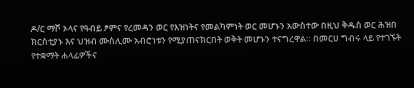ዶ/ር ማሾ ኦላና የዓብይ ፆምና የረመዳን ወር የእዝነትና የመልካምነት ወር መሆኑን አውስተው በዚህ ቅዱስ ወር ሕዝበ ክርስቲያኑ እና ህዝብ ሙስሊሙ አብሮነቱን የሚያጠናክርበት ወቅት መሆኑን ተናግረዋል። በመርሀ ግብሩ ላይ የተገኙት የተቋማት ሐላፊዎችና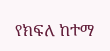የክፍለ ከተማ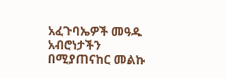አፈጉባኤዎች መዓዱ አብሮነታችን በሚያጠናከር መልኩ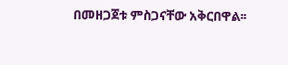በመዘጋጀቱ ምስጋናቸው አቅርበዋል፡፡